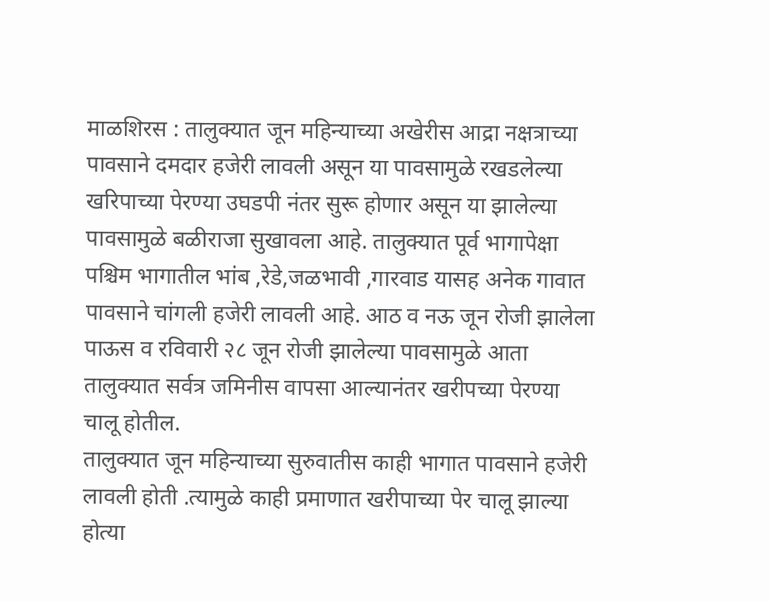माळशिरस : तालुक्यात जून महिन्याच्या अखेरीस आद्रा नक्षत्राच्या पावसाने दमदार हजेरी लावली असून या पावसामुळे रखडलेल्या खरिपाच्या पेरण्या उघडपी नंतर सुरू होणार असून या झालेल्या पावसामुळे बळीराजा सुखावला आहे. तालुक्यात पूर्व भागापेक्षा पश्चिम भागातील भांब ,रेडे,जळभावी ,गारवाड यासह अनेक गावात पावसाने चांगली हजेरी लावली आहे. आठ व नऊ जून रोजी झालेला पाऊस व रविवारी २८ जून रोजी झालेल्या पावसामुळे आता तालुक्यात सर्वत्र जमिनीस वापसा आल्यानंतर खरीपच्या पेरण्या चालू होतील.
तालुक्यात जून महिन्याच्या सुरुवातीस काही भागात पावसाने हजेरी लावली होती .त्यामुळे काही प्रमाणात खरीपाच्या पेर चालू झाल्या होत्या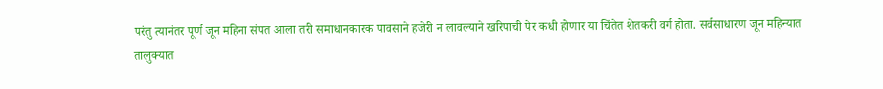परंतु त्यानंतर पूर्ण जून महिना संपत आला तरी समाधानकारक पावसाने हजेरी न लावल्याने खरिपाची पेर कधी होणार या चिंतेत शेतकरी वर्ग होता. सर्वसाधारण जून महिन्यात तालुक्यात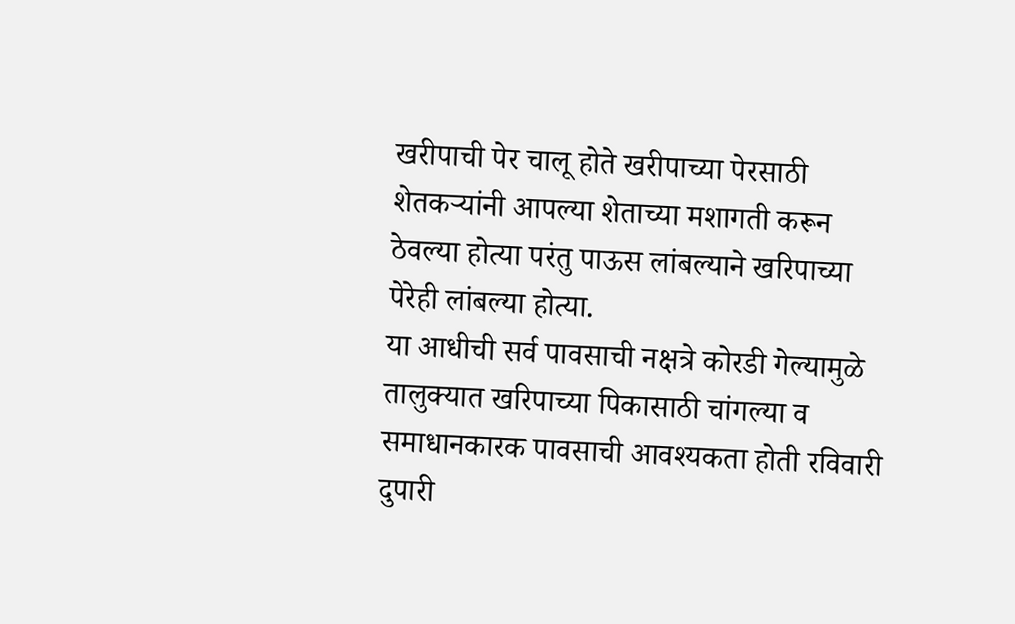खरीपाची पेर चालू होते खरीपाच्या पेरसाठी शेतकऱ्यांनी आपल्या शेताच्या मशागती करून ठेवल्या होत्या परंतु पाऊस लांबल्याने खरिपाच्या पेरेही लांबल्या होत्या.
या आधीची सर्व पावसाची नक्षत्रे कोरडी गेल्यामुळे तालुक्यात खरिपाच्या पिकासाठी चांगल्या व समाधानकारक पावसाची आवश्यकता होती रविवारी दुपारी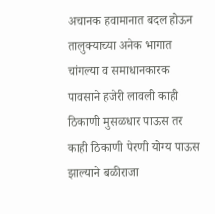अचानक हवामानात बदल होऊन तालुक्याच्या अनेक भागात चांगल्या व समाधानकारक पावसाने हजेरी लावली काही ठिकाणी मुसळधार पाऊस तर काही ठिकाणी पेरणी योग्य पाऊस झाल्याने बळीराजा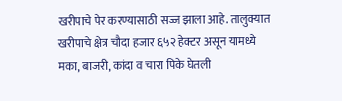खरीपाचे पेर करण्यासाठी सज्ज झाला आहे. तालुक्यात खरीपाचे क्षेत्र चौदा हजार ६५२ हेक्टर असून यामध्ये मका, बाजरी, कांदा व चारा पिके घेतली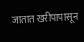जातात खरीपापासून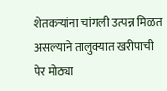शेतकऱ्यांना चांगली उत्पन्न मिळत असल्याने तालुक्यात खरीपाची पेर मोठ्या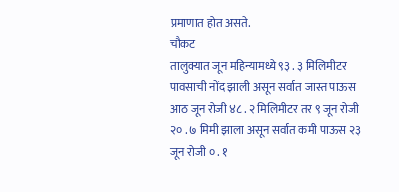प्रमाणात होत असते.
चौकट
तालुक्यात जून महिन्यामध्ये ९३ . ३ मिलिमीटर पावसाची नोंद झाली असून सर्वात जास्त पाऊस आठ जून रोजी ४८ . २ मिलिमीटर तर ९ जून रोजी २० . ७ मिमी झाला असून सर्वात कमी पाऊस २३ जून रोजी ० . १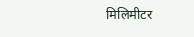मिलिमीटर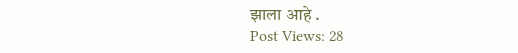झाला आहे .
Post Views: 28